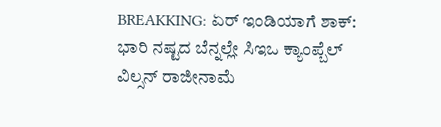BREAKKING: ಏರ್ ಇಂಡಿಯಾಗೆ ಶಾಕ್: ಭಾರಿ ನಷ್ಟದ ಬೆನ್ನಲ್ಲೇ ಸಿಇಒ ಕ್ಯಾಂಪ್ಬೆಲ್ ವಿಲ್ಸನ್ ರಾಜೀನಾಮೆ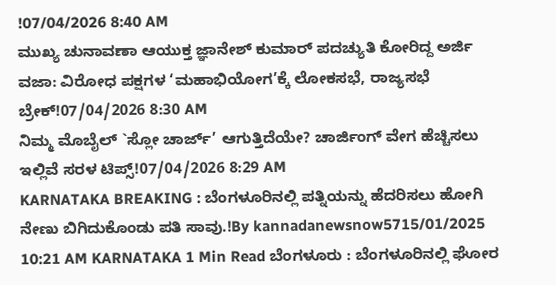!07/04/2026 8:40 AM
ಮುಖ್ಯ ಚುನಾವಣಾ ಆಯುಕ್ತ ಜ್ಞಾನೇಶ್ ಕುಮಾರ್ ಪದಚ್ಯುತಿ ಕೋರಿದ್ದ ಅರ್ಜಿ ವಜಾ: ವಿರೋಧ ಪಕ್ಷಗಳ ‘ಮಹಾಭಿಯೋಗ’ಕ್ಕೆ ಲೋಕಸಭೆ, ರಾಜ್ಯಸಭೆ ಬ್ರೇಕ್!07/04/2026 8:30 AM
ನಿಮ್ಮ ಮೊಬೈಲ್ `ಸ್ಲೋ ಚಾರ್ಜ್’ ಆಗುತ್ತಿದೆಯೇ? ಚಾರ್ಜಿಂಗ್ ವೇಗ ಹೆಚ್ಚಿಸಲು ಇಲ್ಲಿವೆ ಸರಳ ಟಿಪ್ಸ್!07/04/2026 8:29 AM
KARNATAKA BREAKING : ಬೆಂಗಳೂರಿನಲ್ಲಿ ಪತ್ನಿಯನ್ನು ಹೆದರಿಸಲು ಹೋಗಿ ನೇಣು ಬಿಗಿದುಕೊಂಡು ಪತಿ ಸಾವು.!By kannadanewsnow5715/01/2025 10:21 AM KARNATAKA 1 Min Read ಬೆಂಗಳೂರು : ಬೆಂಗಳೂರಿನಲ್ಲಿ ಘೋರ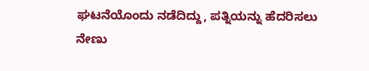ಘಟನೆಯೊಂದು ನಡೆದಿದ್ದು, ಪತ್ನಿಯನ್ನು ಹೆದರಿಸಲು ನೇಣು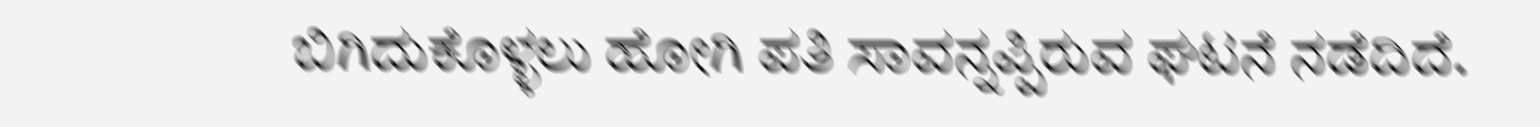ಬಿಗಿದುಕೊಳ್ಳಲು ಹೋಗಿ ಪತಿ ಸಾವನ್ನಪ್ಪಿರುವ ಘಟನೆ ನಡೆದಿದೆ.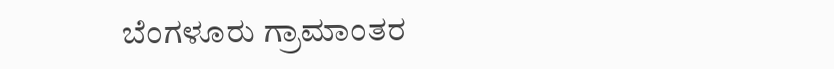ಬೆಂಗಳೂರು ಗ್ರಾಮಾಂತರ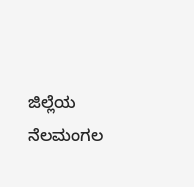ಜಿಲ್ಲೆಯ ನೆಲಮಂಗಲ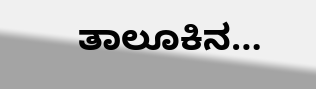ತಾಲೂಕಿನ…